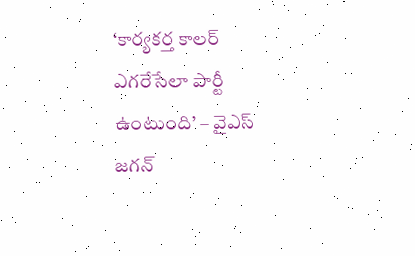‘కార్యకర్త కాలర్ ఎగరేసేలా పార్టీ ఉంటుంది’ – వైఎస్‌ జగన్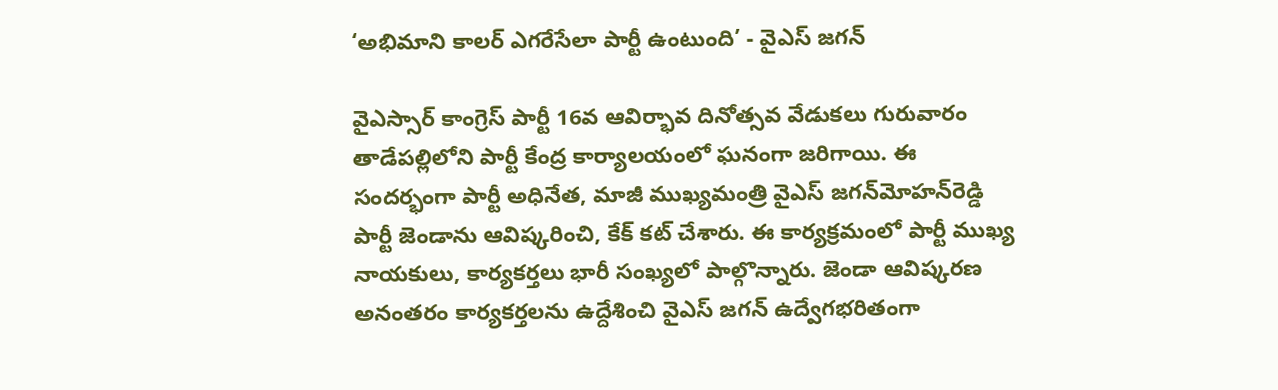‘అభిమాని కాలర్ ఎగరేసేలా పార్టీ ఉంటుంది’ - వైఎస్‌ జగన్

వైఎస్సార్ కాంగ్రెస్ పార్టీ 16వ ఆవిర్భావ దినోత్సవ వేడుకలు గురువారం తాడేపల్లిలోని పార్టీ కేంద్ర కార్యాలయంలో ఘనంగా జరిగాయి. ఈ సందర్భంగా పార్టీ అధినేత, మాజీ ముఖ్యమంత్రి వైఎస్ జగన్‌మోహన్‌రెడ్డి పార్టీ జెండాను ఆవిష్కరించి, కేక్ కట్ చేశారు. ఈ కార్యక్రమంలో పార్టీ ముఖ్య నాయకులు, కార్యకర్తలు భారీ సంఖ్యలో పాల్గొన్నారు. జెండా ఆవిష్కరణ అనంతరం కార్యకర్తలను ఉద్దేశించి వైఎస్ జగన్ ఉద్వేగభరితంగా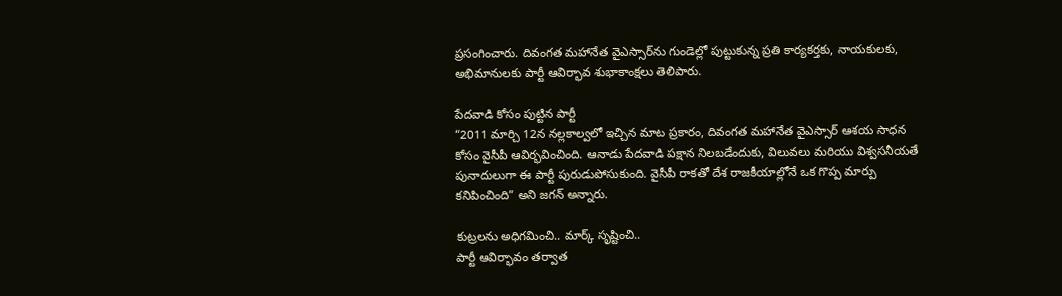ప్రసంగించారు. దివంగ‌త మ‌హానేత వైఎస్సార్‌ను గుండెల్లో పుట్టుకున్న ప్ర‌తి కార్య‌క‌ర్త‌కు, నాయ‌కుల‌కు, అభిమానుల‌కు పార్టీ ఆవిర్భావ శుభాకాంక్ష‌లు తెలిపారు.

పేదవాడి కోసం పుట్టిన పార్టీ
“2011 మార్చి 12న నల్లకాల్వలో ఇచ్చిన మాట ప్రకారం, దివంగత మహానేత వైఎస్సార్ ఆశయ సాధన కోసం వైసీపీ ఆవిర్భవించింది. ఆనాడు పేదవాడి పక్షాన నిలబడేందుకు, విలువలు మరియు విశ్వసనీయతే పునాదులుగా ఈ పార్టీ పురుడుపోసుకుంది. వైసీపీ రాకతో దేశ రాజకీయాల్లోనే ఒక గొప్ప మార్పు కనిపించింది” అని జగన్ అన్నారు.

కుట్రలను అధిగమించి.. మార్క్ సృష్టించి..
పార్టీ ఆవిర్భావం తర్వాత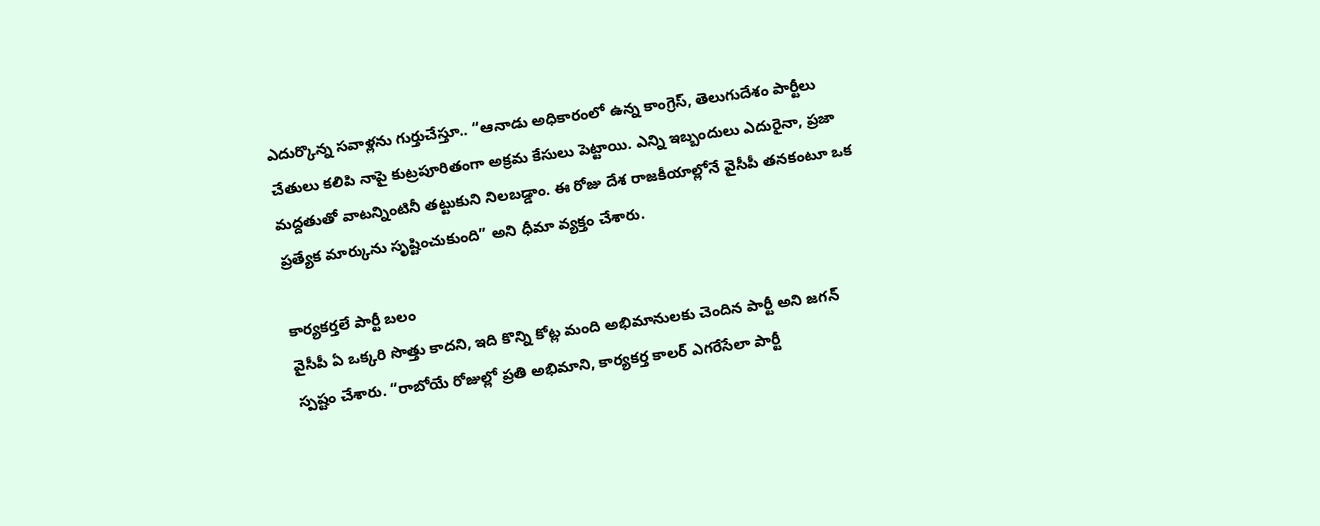ఎదుర్కొన్న సవాళ్లను గుర్తుచేస్తూ.. “ఆనాడు అధికారంలో ఉన్న కాంగ్రెస్, తెలుగుదేశం పార్టీలు చేతులు కలిపి నాపై కుట్రపూరితంగా అక్రమ కేసులు పెట్టాయి. ఎన్ని ఇబ్బందులు ఎదురైనా, ప్రజా మద్దతుతో వాటన్నింటినీ తట్టుకుని నిలబడ్డాం. ఈ రోజు దేశ రాజకీయాల్లోనే వైసీపీ తనకంటూ ఒక ప్రత్యేక మార్కును సృష్టించుకుంది” అని ధీమా వ్యక్తం చేశారు.

కార్యకర్తలే పార్టీ బలం
వైసీపీ ఏ ఒక్కరి సొత్తు కాదని, ఇది కొన్ని కోట్ల మంది అభిమానులకు చెందిన పార్టీ అని జగన్ స్పష్టం చేశారు. “రాబోయే రోజుల్లో ప్రతి అభిమాని, కార్యకర్త కాలర్ ఎగరేసేలా పార్టీ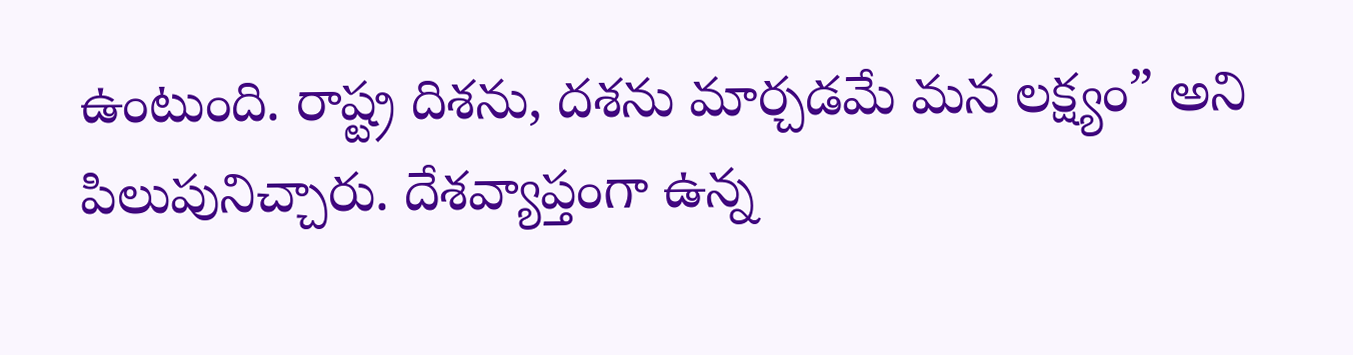ఉంటుంది. రాష్ట్ర దిశను, దశను మార్చడమే మన లక్ష్యం” అని పిలుపునిచ్చారు. దేశవ్యాప్తంగా ఉన్న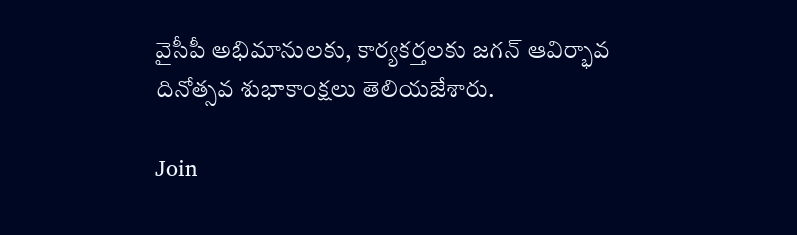వైసీపీ అభిమానులకు, కార్యకర్తలకు జగన్ ఆవిర్భావ దినోత్సవ శుభాకాంక్షలు తెలియజేశారు.

Join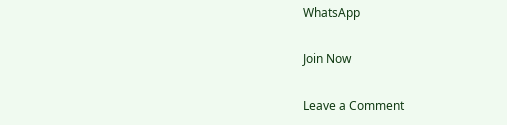WhatsApp

Join Now

Leave a Comment